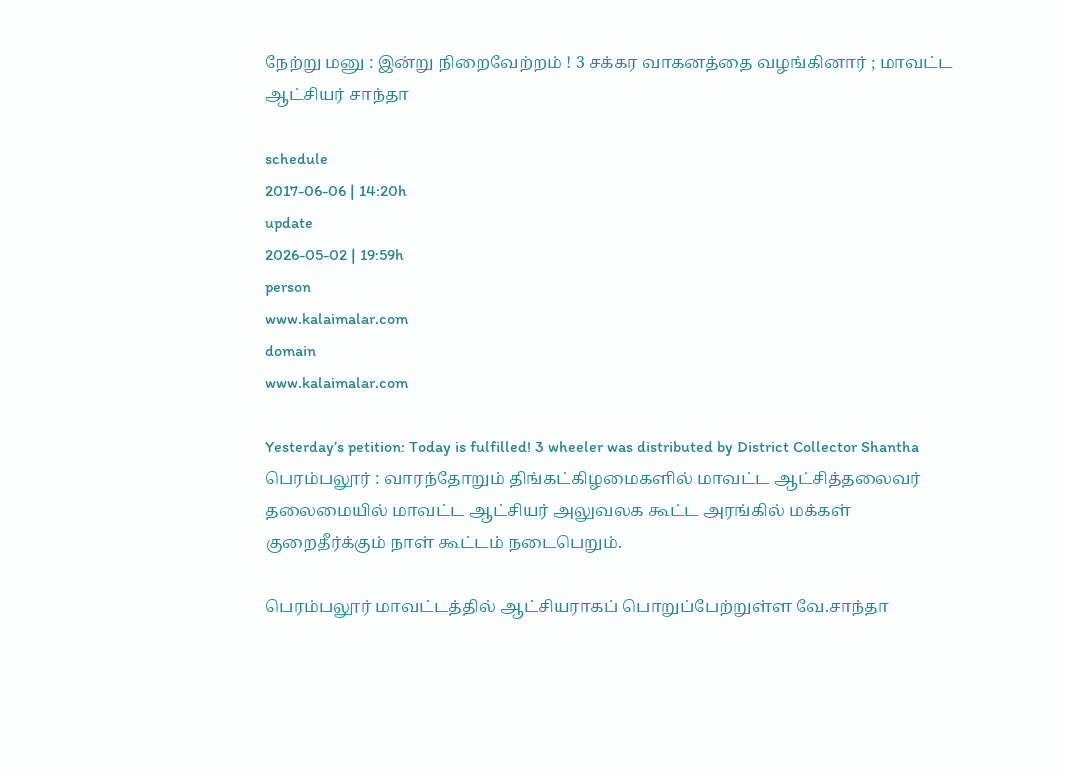நேற்று மனு : இன்று நிறைவேற்றம் ! 3 சக்கர வாகனத்தை வழங்கினார் ; மாவட்ட ஆட்சியர் சாந்தா

schedule
2017-06-06 | 14:20h
update
2026-05-02 | 19:59h
person
www.kalaimalar.com
domain
www.kalaimalar.com

Yesterday’s petition: Today is fulfilled! 3 wheeler was distributed by District Collector Shantha
பெரம்பலூர் : வாரந்தோறும் திங்கட்கிழமைகளில் மாவட்ட ஆட்சித்தலைவர் தலைமையில் மாவட்ட ஆட்சியர் அலுவலக கூட்ட அரங்கில் மக்கள் குறைதீர்க்கும் நாள் கூட்டம் நடைபெறும்.

பெரம்பலூர் மாவட்டத்தில் ஆட்சியராகப் பொறுப்பேற்றுள்ள வே.சாந்தா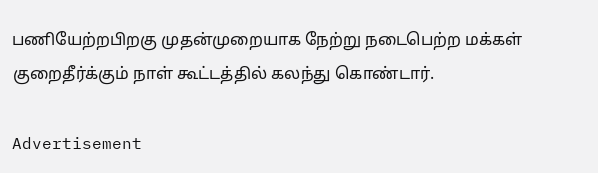பணியேற்றபிறகு முதன்முறையாக நேற்று நடைபெற்ற மக்கள் குறைதீர்க்கும் நாள் கூட்டத்தில் கலந்து கொண்டார்.

Advertisement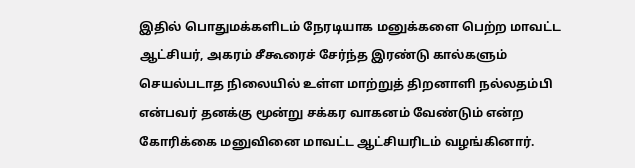இதில் பொதுமக்களிடம் நேரடியாக மனுக்களை பெற்ற மாவட்ட ஆட்சியர், அகரம் சீகூரைச் சேர்ந்த இரண்டு கால்களும் செயல்படாத நிலையில் உள்ள மாற்றுத் திறனாளி நல்லதம்பி என்பவர் தனக்கு மூன்று சக்கர வாகனம் வேண்டும் என்ற கோரிக்கை மனுவினை மாவட்ட ஆட்சியரிடம் வழங்கினார்.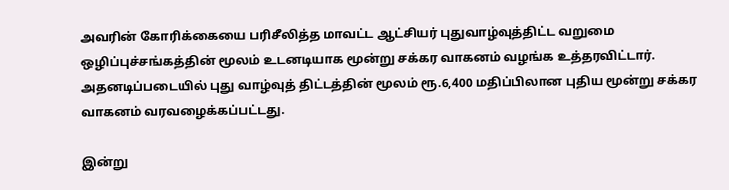அவரின் கோரிக்கையை பரிசீலித்த மாவட்ட ஆட்சியர் புதுவாழ்வுத்திட்ட வறுமை ஒழிப்புச்சங்கத்தின் மூலம் உடனடியாக மூன்று சக்கர வாகனம் வழங்க உத்தரவிட்டார். அதனடிப்படையில் புது வாழ்வுத் திட்டத்தின் மூலம் ரூ.6,400 மதிப்பிலான புதிய மூன்று சக்கர வாகனம் வரவழைக்கப்பட்டது.

இன்று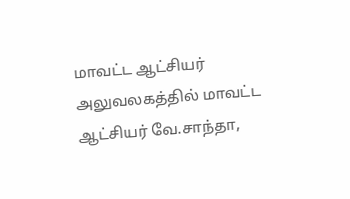மாவட்ட ஆட்சியர் அலுவலகத்தில் மாவட்ட ஆட்சியர் வே.சாந்தா,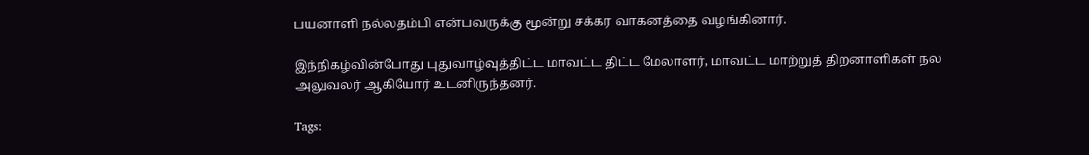பயனாளி நல்லதம்பி என்பவருக்கு மூன்று சக்கர வாகனத்தை வழங்கினார்.

இந்நிகழ்வின்போது புதுவாழ்வுத்திட்ட மாவட்ட திட்ட மேலாளர், மாவட்ட மாற்றுத் திறனாளிகள் நல அலுவலர் ஆகியோர் உடனிருந்தனர்.

Tags: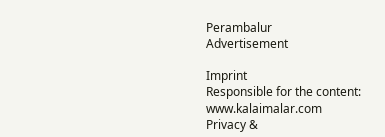Perambalur
Advertisement

Imprint
Responsible for the content:
www.kalaimalar.com
Privacy &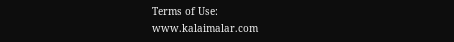Terms of Use:
www.kalaimalar.com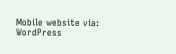Mobile website via:
WordPress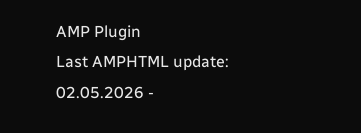AMP Plugin
Last AMPHTML update:
02.05.2026 -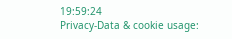19:59:24
Privacy-Data & cookie usage: